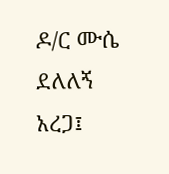ዶ/ር ሙሴ ደለለኝ አረጋ፤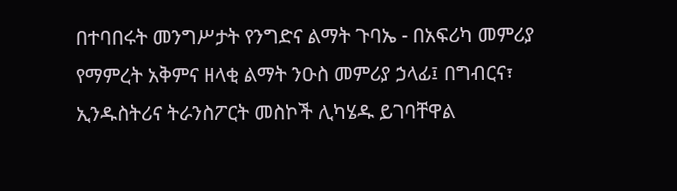በተባበሩት መንግሥታት የንግድና ልማት ጉባኤ - በአፍሪካ መምሪያ የማምረት አቅምና ዘላቂ ልማት ንዑስ መምሪያ ኃላፊ፤ በግብርና፣ ኢንዱስትሪና ትራንስፖርት መስኮች ሊካሄዱ ይገባቸዋል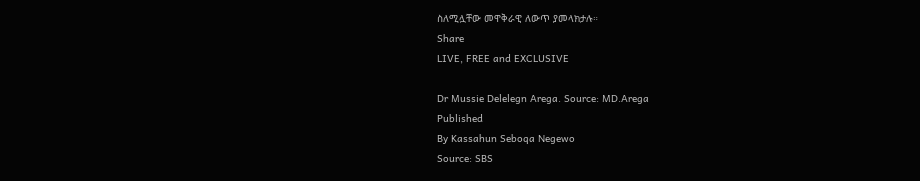ስለሚሏቸው መዋቅራዊ ለውጥ ያመላክታሉ።
Share
LIVE, FREE and EXCLUSIVE

Dr Mussie Delelegn Arega. Source: MD.Arega
Published
By Kassahun Seboqa Negewo
Source: SBS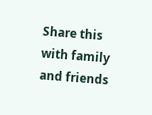Share this with family and friends